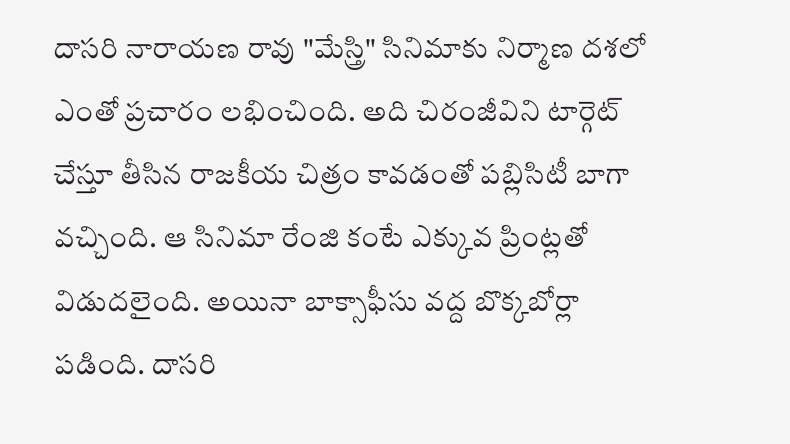దాసరి నారాయణ రావు "మేస్త్రి" సినిమాకు నిర్మాణ దశలో ఎంతో ప్రచారం లభించింది. అది చిరంజీవిని టార్గెట్ చేస్తూ తీసిన రాజకీయ చిత్రం కావడంతో పబ్లిసిటీ బాగా వచ్చింది. ఆ సినిమా రేంజి కంటే ఎక్కువ ప్రింట్లతో విడుదలైంది. అయినా బాక్సాఫీసు వద్ద బొక్కబోర్లా పడింది. దాసరి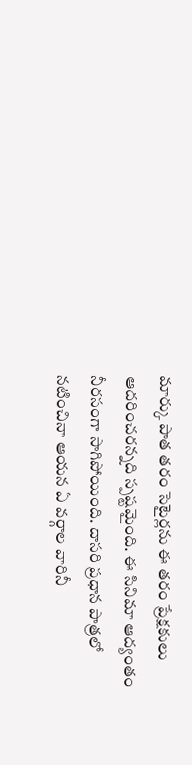మార్కు పాత తరం సెటైర్లను ఈ తరం ప్రేక్షకులు ఆదరించరన్నది స్పష్టమైంది. ఈ సినిమా ఆద్యంతం నీరసంగా సాగిపోయింది. దాసరి ప్రధాన పాత్రలో నటించినా ఆయన ఏ వర్గాల వారినీ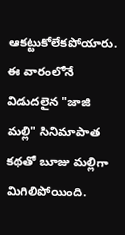ఆకట్టుకోలేకపోయారు. ఈ వారంలోనే విడుదలైన "జాజి మల్లి" సినిమాపాత కథతో బూజు మల్లిగా మిగిలిపోయింది.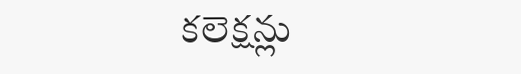కలెక్షన్లు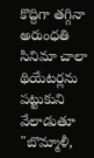కొద్దిగా తగ్గినా అరుంధతి సినిమా చాలా థియేటర్లను పట్టుకుని వేలాడుతూ "బొమ్మాళీ,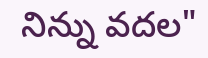నిన్ను వదల"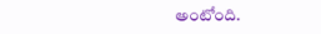అంటోంది.